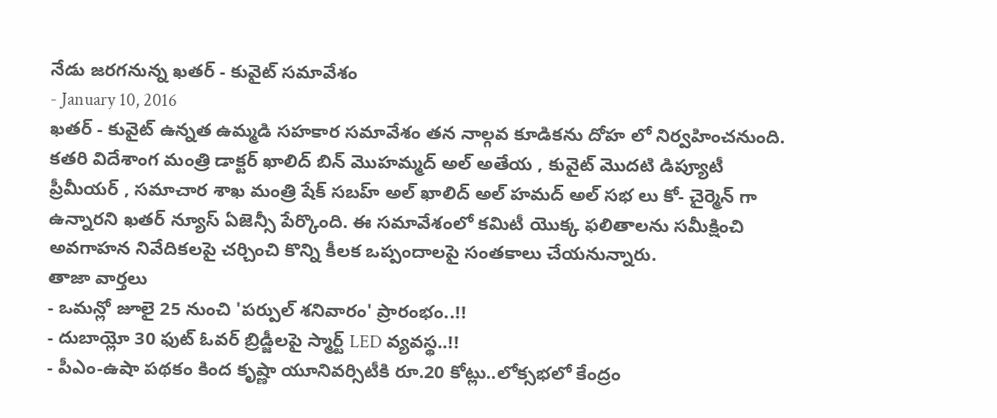నేడు జరగనున్న ఖతర్ - కువైట్ సమావేశం
- January 10, 2016
ఖతర్ - కువైట్ ఉన్నత ఉమ్మడి సహకార సమావేశం తన నాల్గవ కూడికను దోహ లో నిర్వహించనుంది. కతరి విదేశాంగ మంత్రి డాక్టర్ ఖాలిద్ బిన్ మొహమ్మద్ అల్ అతేయ , కువైట్ మొదటి డిప్యూటీ ప్రీమీయర్ , సమాచార శాఖ మంత్రి షేక్ సబహ్ అల్ ఖాలిద్ అల్ హమద్ అల్ సభ లు కో- చైర్మెన్ గా ఉన్నారని ఖతర్ న్యూస్ ఏజెన్సీ పేర్కొంది. ఈ సమావేశంలో కమిటీ యొక్క ఫలితాలను సమీక్షించి అవగాహన నివేదికలపై చర్చించి కొన్ని కీలక ఒప్పందాలపై సంతకాలు చేయనున్నారు.
తాజా వార్తలు
- ఒమన్లో జూలై 25 నుంచి 'పర్పుల్ శనివారం' ప్రారంభం..!!
- దుబాయ్లో 30 ఫుట్ ఓవర్ బ్రిడ్జీలపై స్మార్ట్ LED వ్యవస్థ..!!
- పీఎం-ఉషా పథకం కింద కృష్ణా యూనివర్సిటీకి రూ.20 కోట్లు..లోక్సభలో కేంద్రం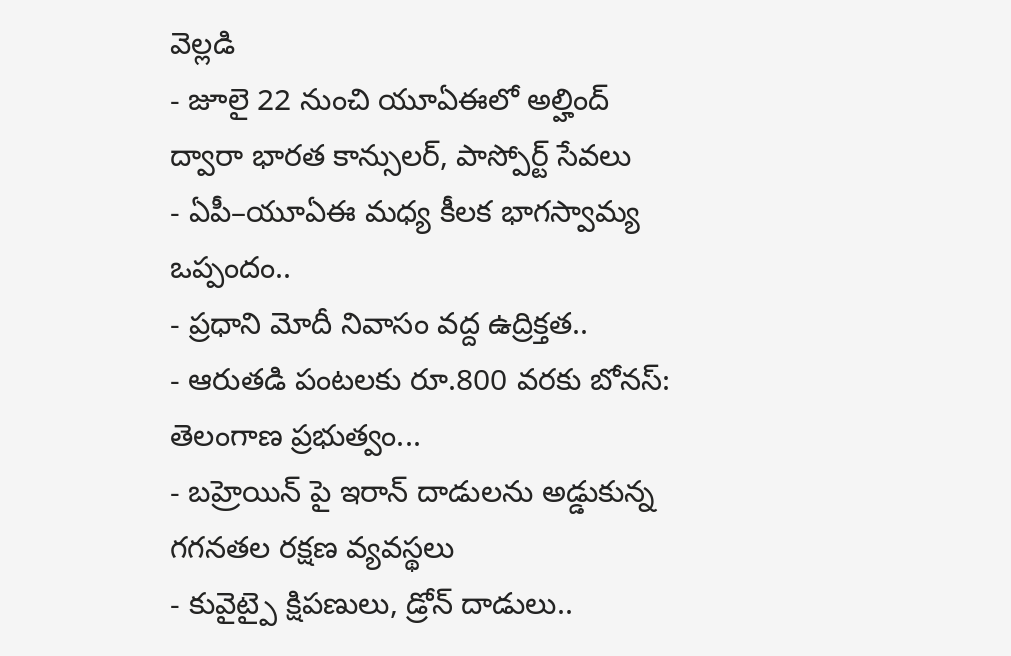వెల్లడి
- జూలై 22 నుంచి యూఏఈలో అల్హింద్ ద్వారా భారత కాన్సులర్, పాస్పోర్ట్ సేవలు
- ఏపీ–యూఏఈ మధ్య కీలక భాగస్వామ్య ఒప్పందం..
- ప్రధాని మోదీ నివాసం వద్ద ఉద్రిక్తత..
- ఆరుతడి పంటలకు రూ.800 వరకు బోనస్: తెలంగాణ ప్రభుత్వం...
- బహ్రెయిన్ పై ఇరాన్ దాడులను అడ్డుకున్న గగనతల రక్షణ వ్యవస్థలు
- కువైట్పై క్షిపణులు, డ్రోన్ దాడులు..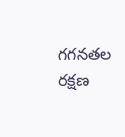గగనతల రక్షణ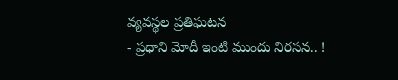వ్యవస్థల ప్రతిఘటన
- ప్రధాని మోదీ ఇంటి ముందు నిరసన.. !